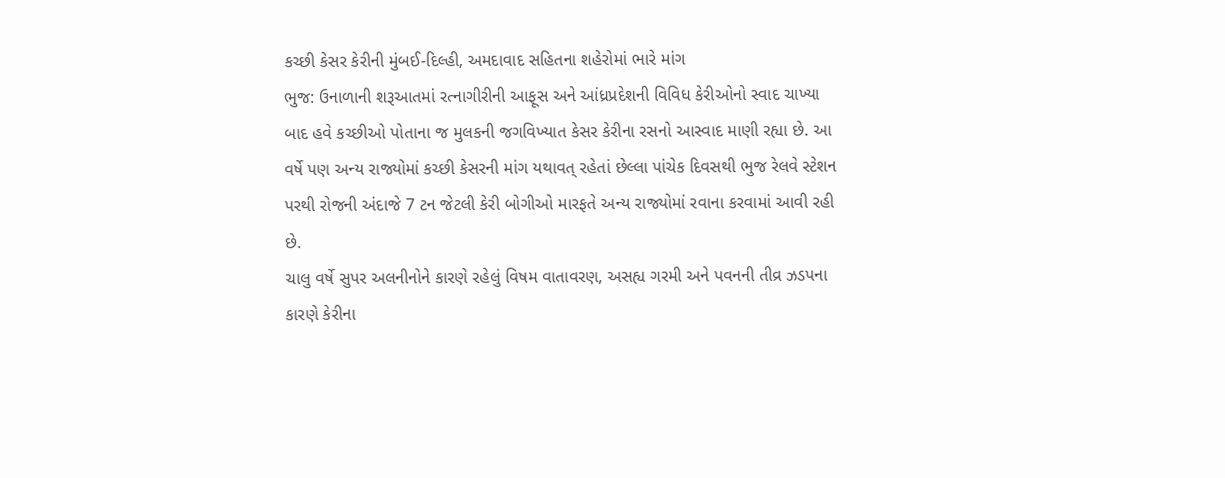કચ્છી કેસર કેરીની મુંબઈ-દિલ્હી, અમદાવાદ સહિતના શહેરોમાં ભારે માંગ
ભુજ: ઉનાળાની શરૂઆતમાં રત્નાગીરીની આફૂસ અને આંધ્રપ્રદેશની વિવિધ કેરીઓનો સ્વાદ ચાખ્યા બાદ હવે કચ્છીઓ પોતાના જ મુલકની જગવિખ્યાત કેસર કેરીના રસનો આસ્વાદ માણી રહ્યા છે. આ વર્ષે પણ અન્ય રાજ્યોમાં કચ્છી કેસરની માંગ યથાવત્ રહેતાં છેલ્લા પાંચેક દિવસથી ભુજ રેલવે સ્ટેશન પરથી રોજની અંદાજે 7 ટન જેટલી કેરી બોગીઓ મારફતે અન્ય રાજ્યોમાં રવાના કરવામાં આવી રહી છે.
ચાલુ વર્ષે સુપર અલનીનોને કારણે રહેલું વિષમ વાતાવરણ, અસહ્ય ગરમી અને પવનની તીવ્ર ઝડપના કારણે કેરીના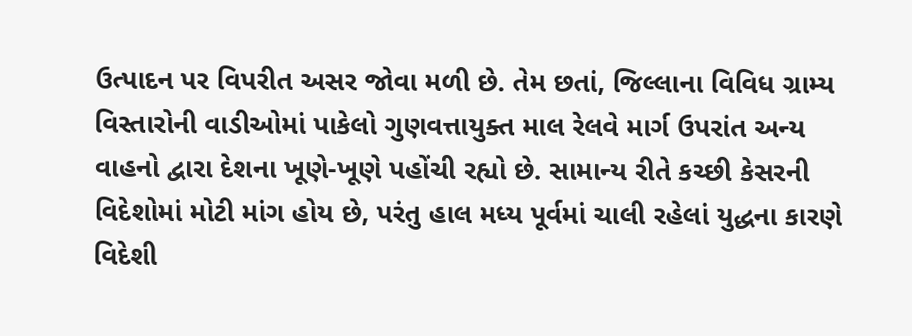ઉત્પાદન પર વિપરીત અસર જોવા મળી છે. તેમ છતાં, જિલ્લાના વિવિધ ગ્રામ્ય વિસ્તારોની વાડીઓમાં પાકેલો ગુણવત્તાયુક્ત માલ રેલવે માર્ગ ઉપરાંત અન્ય વાહનો દ્વારા દેશના ખૂણે-ખૂણે પહોંચી રહ્યો છે. સામાન્ય રીતે કચ્છી કેસરની વિદેશોમાં મોટી માંગ હોય છે, પરંતુ હાલ મધ્ય પૂર્વમાં ચાલી રહેલાં યુદ્ધના કારણે વિદેશી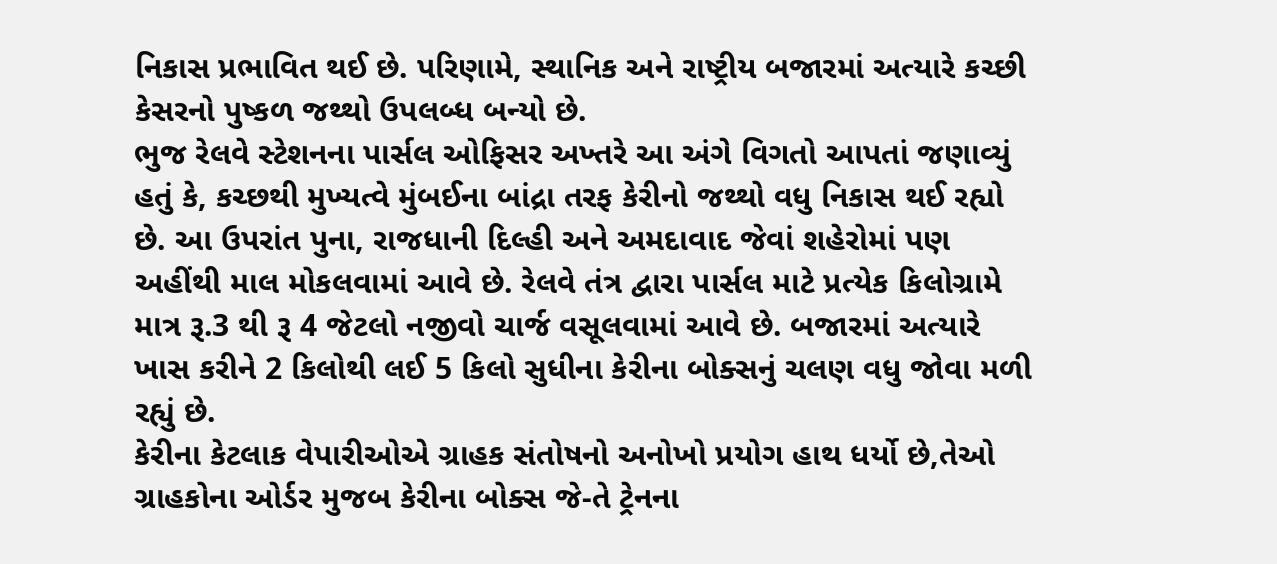નિકાસ પ્રભાવિત થઈ છે. પરિણામે, સ્થાનિક અને રાષ્ટ્રીય બજારમાં અત્યારે કચ્છી કેસરનો પુષ્કળ જથ્થો ઉપલબ્ધ બન્યો છે.
ભુજ રેલવે સ્ટેશનના પાર્સલ ઓફિસર અખ્તરે આ અંગે વિગતો આપતાં જણાવ્યું હતું કે, કચ્છથી મુખ્યત્વે મુંબઈના બાંદ્રા તરફ કેરીનો જથ્થો વધુ નિકાસ થઈ રહ્યો છે. આ ઉપરાંત પુના, રાજધાની દિલ્હી અને અમદાવાદ જેવાં શહેરોમાં પણ અહીંથી માલ મોકલવામાં આવે છે. રેલવે તંત્ર દ્વારા પાર્સલ માટે પ્રત્યેક કિલોગ્રામે માત્ર રૂ.3 થી રૂ 4 જેટલો નજીવો ચાર્જ વસૂલવામાં આવે છે. બજારમાં અત્યારે ખાસ કરીને 2 કિલોથી લઈ 5 કિલો સુધીના કેરીના બોક્સનું ચલણ વધુ જોવા મળી રહ્યું છે.
કેરીના કેટલાક વેપારીઓએ ગ્રાહક સંતોષનો અનોખો પ્રયોગ હાથ ધર્યો છે,તેઓ ગ્રાહકોના ઓર્ડર મુજબ કેરીના બોક્સ જે-તે ટ્રેનના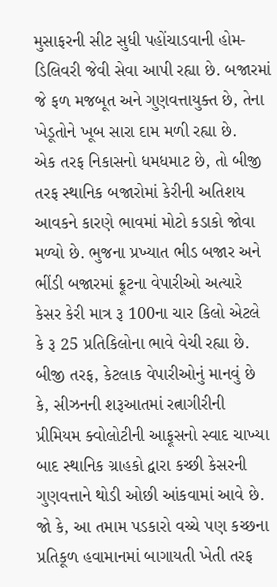મુસાફરની સીટ સુધી પહોંચાડવાની હોમ-ડિલિવરી જેવી સેવા આપી રહ્યા છે. બજારમાં જે ફળ મજબૂત અને ગુણવત્તાયુક્ત છે, તેના ખેડૂતોને ખૂબ સારા દામ મળી રહ્યા છે.
એક તરફ નિકાસનો ધમધમાટ છે, તો બીજી તરફ સ્થાનિક બજારોમાં કેરીની અતિશય આવકને કારણે ભાવમાં મોટો કડાકો જોવા મળ્યો છે. ભુજના પ્રખ્યાત ભીડ બજાર અને ભીંડી બજારમાં ફ્રૂટના વેપારીઓ અત્યારે કેસર કેરી માત્ર રૂ 100ના ચાર કિલો એટલે કે રૂ 25 પ્રતિકિલોના ભાવે વેચી રહ્યા છે.
બીજી તરફ, કેટલાક વેપારીઓનું માનવું છે કે, સીઝનની શરૂઆતમાં રત્નાગીરીની પ્રીમિયમ ક્વોલોટીની આફૂસનો સ્વાદ ચાખ્યા બાદ સ્થાનિક ગ્રાહકો દ્વારા કચ્છી કેસરની ગુણવત્તાને થોડી ઓછી આંકવામાં આવે છે. જો કે, આ તમામ પડકારો વચ્ચે પણ કચ્છના પ્રતિકૂળ હવામાનમાં બાગાયતી ખેતી તરફ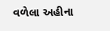વળેલા અહીના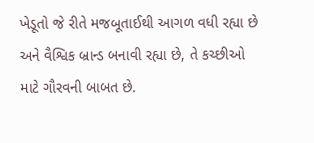ખેડૂતો જે રીતે મજબૂતાઈથી આગળ વધી રહ્યા છે અને વૈશ્વિક બ્રાન્ડ બનાવી રહ્યા છે, તે કચ્છીઓ માટે ગૌરવની બાબત છે.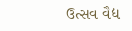ઉત્સવ વૈદ્ય